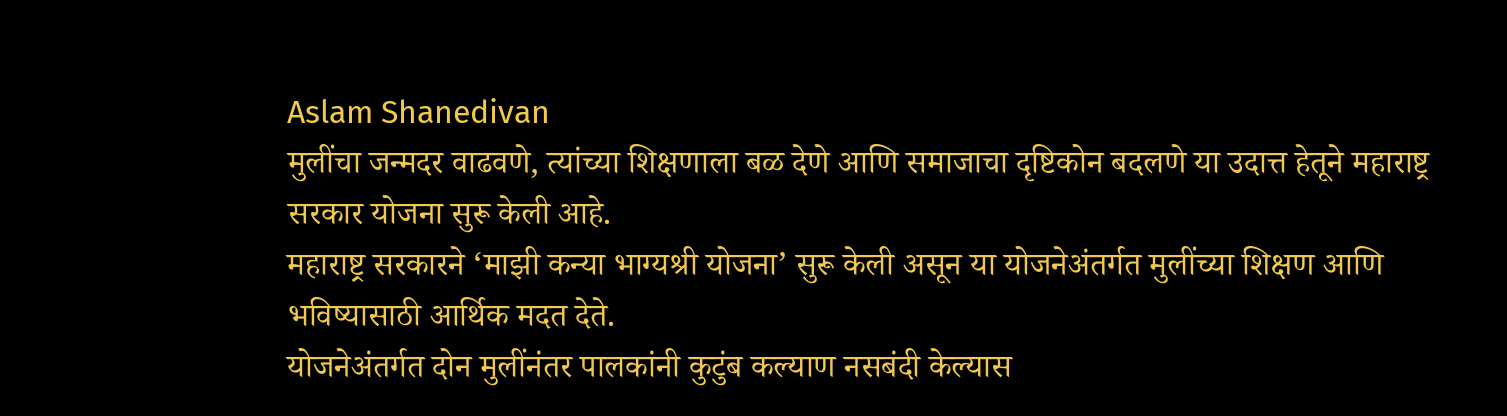Aslam Shanedivan
मुलींचा जन्मदर वाढवणे, त्यांच्या शिक्षणाला बळ देणे आणि समाजाचा दृष्टिकोन बदलणे या उदात्त हेतूने महाराष्ट्र सरकार योजना सुरू केली आहे.
महाराष्ट्र सरकारने ‘माझी कन्या भाग्यश्री योजना’ सुरू केली असून या योजनेअंतर्गत मुलींच्या शिक्षण आणि भविष्यासाठी आर्थिक मदत देते.
योजनेअंतर्गत दोन मुलींनंतर पालकांनी कुटुंब कल्याण नसबंदी केल्यास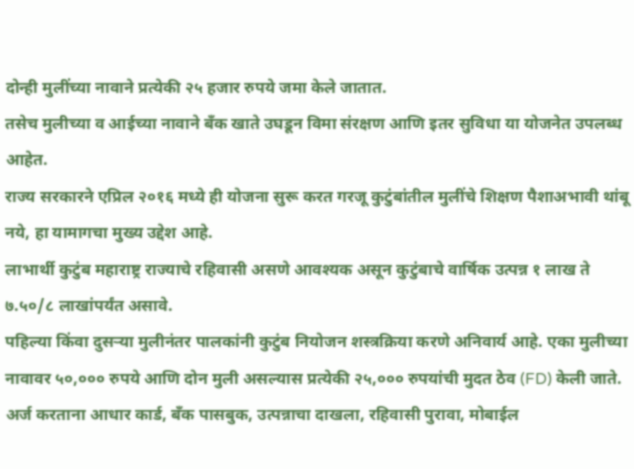दोन्ही मुलींच्या नावाने प्रत्येकी २५ हजार रुपये जमा केले जातात.
तसेच मुलीच्या व आईच्या नावाने बँक खाते उघडून विमा संरक्षण आणि इतर सुविधा या योजनेत उपलब्ध आहेत.
राज्य सरकारने एप्रिल २०१६ मध्ये ही योजना सुरू करत गरजू कुटुंबांतील मुलींचे शिक्षण पैशाअभावी थांबू नये, हा यामागचा मुख्य उद्देश आहे.
लाभार्थी कुटुंब महाराष्ट्र राज्याचे रहिवासी असणे आवश्यक असून कुटुंबाचे वार्षिक उत्पन्न १ लाख ते ७.५०/८ लाखांपर्यंत असावे.
पहिल्या किंवा दुसऱ्या मुलीनंतर पालकांनी कुटुंब नियोजन शस्त्रक्रिया करणे अनिवार्य आहे. एका मुलीच्या नावावर ५०,००० रुपये आणि दोन मुली असल्यास प्रत्येकी २५,००० रुपयांची मुदत ठेव (FD) केली जाते.
अर्ज करताना आधार कार्ड, बँक पासबुक, उत्पन्नाचा दाखला, रहिवासी पुरावा, मोबाईल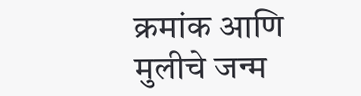क्रमांक आणि मुलीचे जन्म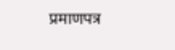प्रमाणपत्र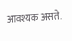आवश्यक असते.